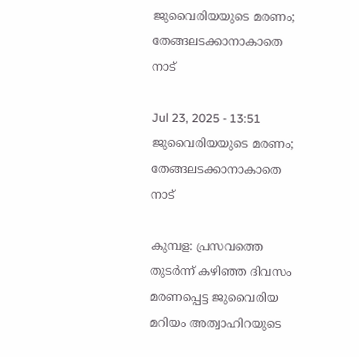ജുവൈരിയയുടെ മരണം; തേങ്ങലടക്കാനാകാതെ നാട്

Jul 23, 2025 - 13:51
ജുവൈരിയയുടെ മരണം; തേങ്ങലടക്കാനാകാതെ നാട്

കുമ്പള: പ്രസവത്തെ തുടര്‍ന്ന് കഴിഞ്ഞ ദിവസം മരണപ്പെട്ട ജുവൈരിയ മറിയം അത്വാഹിറയുടെ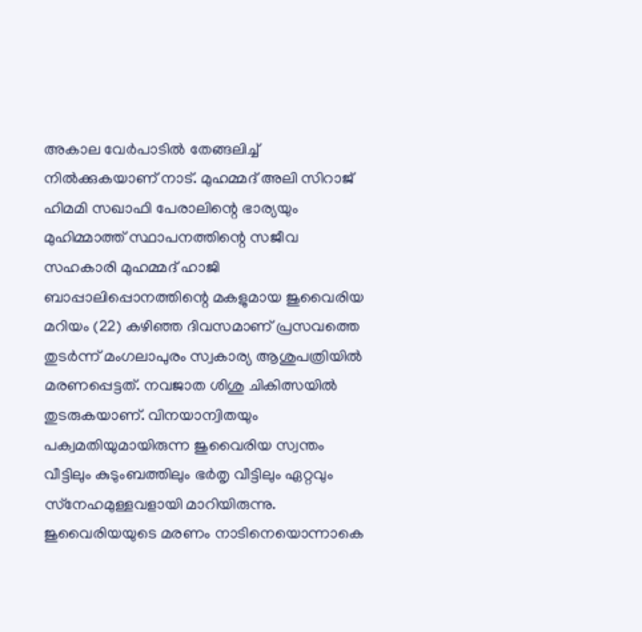അകാല വേര്‍പാടില്‍ തേങ്ങലിച്ച് നില്‍ക്കുകയാണ് നാട്. മുഹമ്മദ് അലി സിറാജ് ഹിമമി സഖാഫി പേരാലിന്റെ ഭാര്യയും മുഹിമ്മാത്ത് സ്ഥാപനത്തിന്റെ സജീവ  സഹകാരി മുഹമ്മദ് ഹാജി ബാപ്പാലിപ്പൊനത്തിന്റെ മകളുമായ ജുവൈരിയ മറിയം (22) കഴിഞ്ഞ ദിവസമാണ് പ്രസവത്തെ തുടര്‍ന്ന് മംഗലാപുരം സ്വകാര്യ ആശുപത്രിയില്‍ മരണപ്പെട്ടത്. നവജാത ശിശു ചികിത്സയില്‍ തുടരുകയാണ്. വിനയാന്വിതയും പക്വമതിയുമായിരുന്ന ജുവൈരിയ സ്വന്തം വീട്ടിലും കുടുംബത്തിലും ഭര്‍തൃ വീട്ടിലും ഏറ്റവും സ്‌നേഹമുള്ളവളായി മാറിയിരുന്നു.  ജുവൈരിയയുടെ മരണം നാടിനെയൊന്നാകെ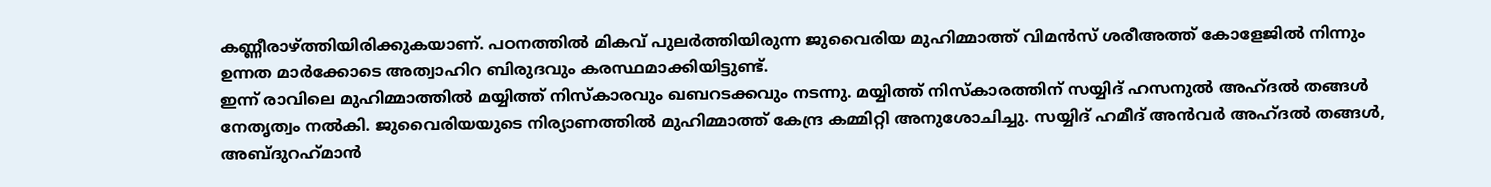കണ്ണീരാഴ്ത്തിയിരിക്കുകയാണ്. പഠനത്തില്‍ മികവ് പുലര്‍ത്തിയിരുന്ന ജുവൈരിയ മുഹിമ്മാത്ത് വിമന്‍സ് ശരീഅത്ത് കോളേജില്‍ നിന്നും ഉന്നത മാര്‍ക്കോടെ അത്വാഹിറ ബിരുദവും കരസ്ഥമാക്കിയിട്ടുണ്ട്.
ഇന്ന് രാവിലെ മുഹിമ്മാത്തില്‍ മയ്യിത്ത് നിസ്‌കാരവും ഖബറടക്കവും നടന്നു. മയ്യിത്ത് നിസ്‌കാരത്തിന് സയ്യിദ് ഹസനുല്‍ അഹ്ദല്‍ തങ്ങള്‍ നേതൃത്വം നല്‍കി. ജുവൈരിയയുടെ നിര്യാണത്തില്‍ മുഹിമ്മാത്ത് കേന്ദ്ര കമ്മിറ്റി അനുശോചിച്ചു. സയ്യിദ് ഹമീദ് അന്‍വര്‍ അഹ്ദല്‍ തങ്ങള്‍, അബ്ദുറഹ്‌മാന്‍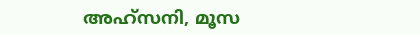അഹ്സനി, മൂസ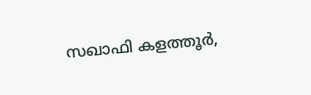സഖാഫി കളത്തൂര്‍,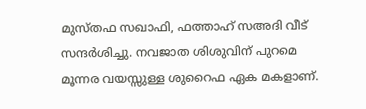മുസ്തഫ സഖാഫി, ഫത്താഹ് സഅദി വീട് സന്ദര്‍ശിച്ചു. നവജാത ശിശുവിന് പുറമെ മൂന്നര വയസ്സുള്ള ശുറൈഫ ഏക മകളാണ്.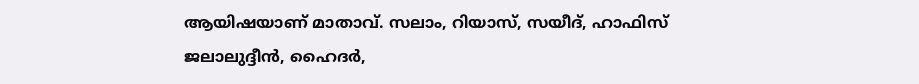ആയിഷയാണ് മാതാവ്. സലാം, റിയാസ്, സയീദ്, ഹാഫിസ് ജലാലുദ്ദീന്‍, ഹൈദര്‍,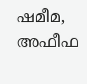ഷമീമ, അഫീഫ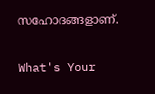സഹോദങ്ങളാണ്.

What's Your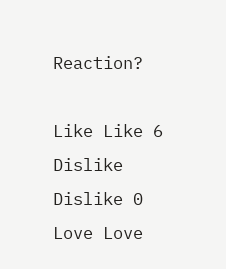Reaction?

Like Like 6
Dislike Dislike 0
Love Love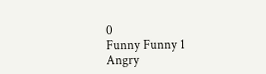0
Funny Funny 1
Angry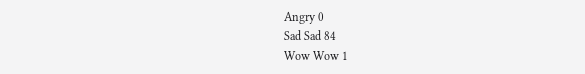Angry 0
Sad Sad 84
Wow Wow 1